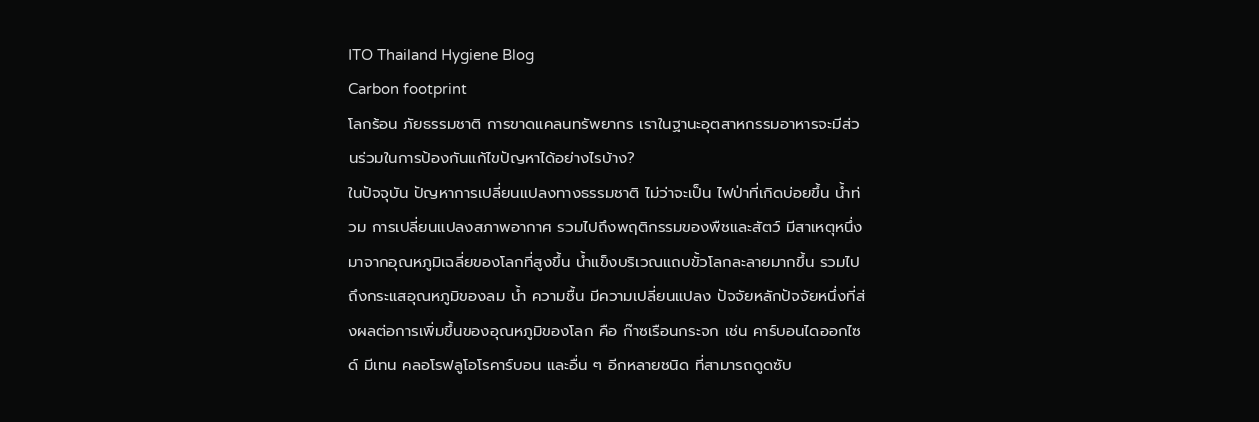ITO Thailand Hygiene Blog
Carbon footprint
โลกร้อน ภัยธรรมชาติ การขาดแคลนทรัพยากร เราในฐานะอุตสาหกรรมอาหารจะมีส่วนร่วมในการป้องกันแก้ไขปัญหาได้อย่างไรบ้าง?
ในปัจจุบัน ปัญหาการเปลี่ยนแปลงทางธรรมชาติ ไม่ว่าจะเป็น ไฟป่าที่เกิดบ่อยขึ้น น้ำท่วม การเปลี่ยนแปลงสภาพอากาศ รวมไปถึงพฤติกรรมของพืชและสัตว์ มีสาเหตุหนึ่งมาจากอุณหภูมิเฉลี่ยของโลกที่สูงขึ้น น้ำแข็งบริเวณแถบขั้วโลกละลายมากขึ้น รวมไปถึงกระแสอุณหภูมิของลม น้ำ ความชื้น มีความเปลี่ยนแปลง ปัจจัยหลักปัจจัยหนึ่งที่ส่งผลต่อการเพิ่มขึ้นของอุณหภูมิของโลก คือ ก๊าซเรือนกระจก เช่น คาร์บอนไดออกไซด์ มีเทน คลอโรฟลูโอโรคาร์บอน และอื่น ๆ อีกหลายชนิด ที่สามารถดูดซับ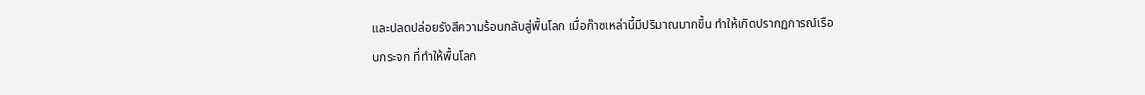และปลดปล่อยรังสีความร้อนกลับสู่พื้นโลก เมื่อก๊าซเหล่านี้มีปริมาณมากขึ้น ทำให้เกิดปรากฏการณ์เรือนกระจก ที่ทำให้พื้นโลก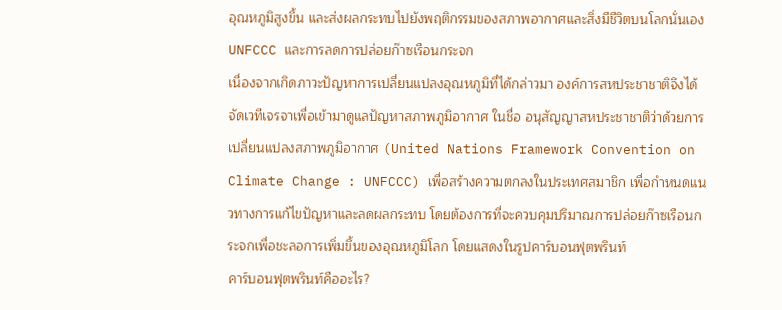อุณหภูมิสูงขึ้น และส่งผลกระทบไปยังพฤติกรรมของสภาพอากาศและสิ่งมีชีวิตบนโลกนั่นเอง
UNFCCC และการลดการปล่อยก๊าซเรือนกระจก
เนื่องจากเกิดภาวะปัญหาการเปลี่ยนแปลงอุณหภูมิที่ได้กล่าวมา องค์การสหประชาชาติจึงได้จัดเวทีเจรจาเพื่อเข้ามาดูแลปัญหาสภาพภูมิอากาศ ในชื่อ อนุสัญญาสหประชาชาติว่าด้วยการเปลี่ยนแปลงสภาพภูมิอากาศ (United Nations Framework Convention on Climate Change : UNFCCC) เพื่อสร้างความตกลงในประเทศสมาชิก เพื่อกำหนดแนวทางการแก้ไขปัญหาและลดผลกระทบ โดยต้องการที่จะควบคุมปริมาณการปล่อยก๊าซเรือนกระจกเพื่อชะลอการเพิ่มขึ้นของอุณหภูมิโลก โดยแสดงในรูปคาร์บอนฟุตพรินท์
คาร์บอนฟุตพรินท์คืออะไร?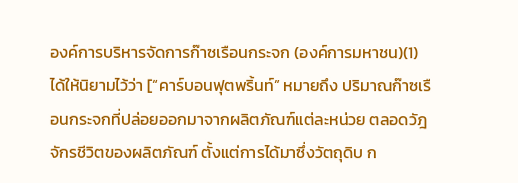องค์การบริหารจัดการก๊าซเรือนกระจก (องค์การมหาชน)(1) ได้ให้นิยามไว้ว่า [“คาร์บอนฟุตพริ้นท์” หมายถึง ปริมาณก๊าซเรือนกระจกที่ปล่อยออกมาจากผลิตภัณฑ์แต่ละหน่วย ตลอดวัฎจักรชีวิตของผลิตภัณฑ์ ตั้งแต่การได้มาซึ่งวัตถุดิบ ก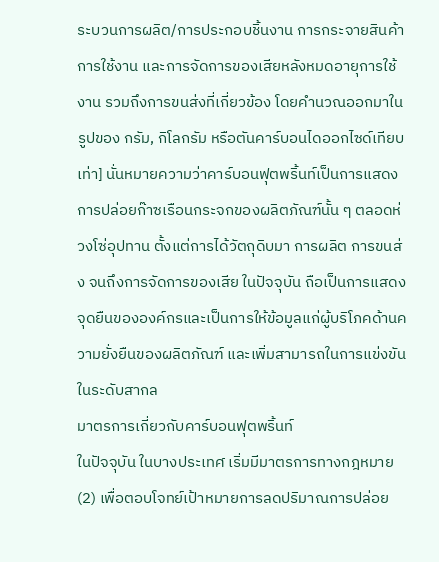ระบวนการผลิต/การประกอบชิ้นงาน การกระจายสินค้า การใช้งาน และการจัดการของเสียหลังหมดอายุการใช้งาน รวมถึงการขนส่งที่เกี่ยวข้อง โดยคำนวณออกมาในรูปของ กรัม, กิโลกรัม หรือตันคาร์บอนไดออกไซด์เทียบเท่า] นั่นหมายความว่าคาร์บอนฟุตพริ้นท์เป็นการแสดงการปล่อยก๊าซเรือนกระจกของผลิตภัณฑ์นั้น ๆ ตลอดห่วงโซ่อุปทาน ตั้งแต่การได้วัตถุดิบมา การผลิต การขนส่ง จนถึงการจัดการของเสีย ในปัจจุบัน ถือเป็นการแสดงจุดยืนขององค์กรและเป็นการให้ข้อมูลแก่ผู้บริโภคด้านความยั่งยืนของผลิตภัณฑ์ และเพิ่มสามารถในการแข่งขันในระดับสากล
มาตรการเกี่ยวกับคาร์บอนฟุตพริ้นท์
ในปัจจุบัน ในบางประเทศ เริ่มมีมาตรการทางกฎหมาย (2) เพื่อตอบโจทย์เป้าหมายการลดปริมาณการปล่อย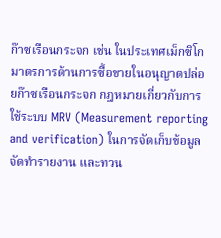ก๊าซเรือนกระจก เช่น ในประเทศเม็กซิโก มาตรการด้านการซื้อขายในอนุญาตปล่อยก๊าซเรือนกระจก กฎหมายเกี่ยวกับการใช้ระบบ MRV (Measurement reporting and verification) ในการจัดเก็บข้อมูล จัดทำรายงาน และทวน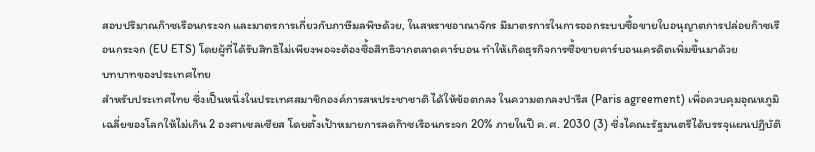สอบปริมาณก๊าซเรือนกระจก และมาตรการเกี่ยวกับภาษีมลพิษด้วย, ในสหราชอาณาจักร มีมาตรการในการออกระบบซื้อขายใบอนุญาตการปล่อยก๊าซเรือนกระจก (EU ETS) โดยผู้ที่ได้รับสิทธิไม่เพียงพอจะต้องซื้อสิทธิจากตลาดคาร์บอน ทำให้เกิดธุรกิจการซื้อขายคาร์บอนเครดิตเพิ่มขึ้นมาด้วย
บทบาทของประเทศไทย
สำหรับประเทศไทย ซึ่งเป็นหนึ่งในประเทศสมาชิกองค์การสหประชาชาติ ได้ให้ข้อตกลง ในความตกลงปารีส (Paris agreement) เพื่อควบคุมอุณหภูมิเฉลี่ยของโลกให้ไม่เกิน 2 องศาเซลเซียส โดยตั้งเป้าหมายการลดก๊าซเรือนกระจก 20% ภายในปี ค.ศ. 2030 (3) ซึ่งไคณะรัฐมนตรีได้บรรจุแผนปฏิบัติ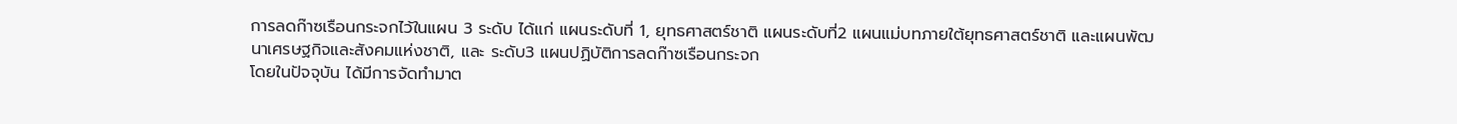การลดก๊าซเรือนกระจกไว้ในแผน 3 ระดับ ได้แก่ แผนระดับที่ 1, ยุทธศาสตร์ชาติ แผนระดับที่2 แผนแม่บทภายใต้ยุทธศาสตร์ชาติ และแผนพัฒนาเศรษฐกิจและสังคมแห่งชาติ, และ ระดับ3 แผนปฏิบัติการลดก๊าซเรือนกระจก
โดยในปัจจุบัน ได้มีการจัดทำมาต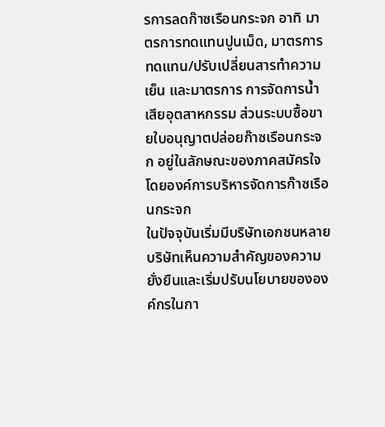รการลดก๊าซเรือนกระจก อาทิ มาตรการทดแทนปูนเม็ด, มาตรการทดแทน/ปรับเปลี่ยนสารทำความเย็น และมาตรการ การจัดการน้ำเสียอุตสาหกรรม ส่วนระบบซื้อขายใบอนุญาตปล่อยก๊าซเรือนกระจก อยู่ในลักษณะของภาคสมัครใจโดยองค์การบริหารจัดการก๊าซเรือนกระจก
ในปัจจุบันเริ่มมีบริษัทเอกชนหลายบริษัทเห็นความสำคัญของความยั่งยืนและเริ่มปรับนโยบายขององค์กรในกา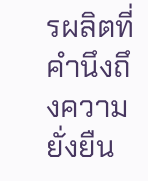รผลิตที่คำนึงถึงความยั่งยืน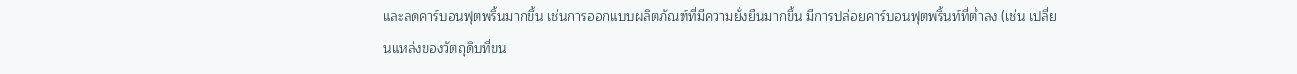และลดคาร์บอนฟุตพริ้นมากขึ้น เช่นการออกแบบผลิตภัณฑ์ที่มีความยั่งยืนมากขึ้น มีการปล่อยคาร์บอนฟุตพริ้นท์ที่ต่ำลง (เช่น เปลี่ยนแหล่งของวัตถุดิบที่ขน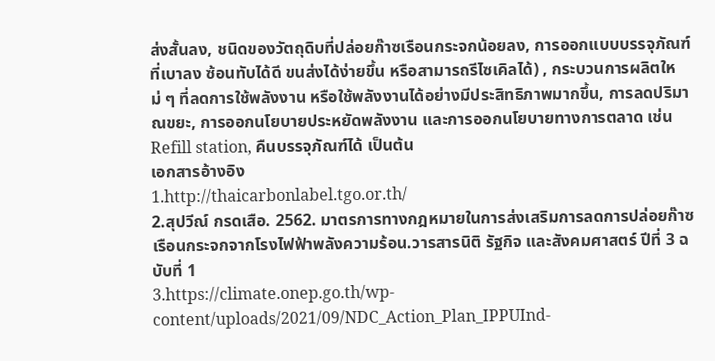ส่งสั้นลง, ชนิดของวัตถุดิบที่ปล่อยก๊าซเรือนกระจกน้อยลง, การออกแบบบรรจุภัณฑ์ที่เบาลง ซ้อนทับได้ดี ขนส่งได้ง่ายขึ้น หรือสามารถรีไซเคิลได้) , กระบวนการผลิตใหม่ ๆ ที่ลดการใช้พลังงาน หรือใช้พลังงานได้อย่างมีประสิทธิภาพมากขึ้น, การลดปริมาณขยะ, การออกนโยบายประหยัดพลังงาน และการออกนโยบายทางการตลาด เช่น Refill station, คืนบรรจุภัณฑ์ได้ เป็นต้น
เอกสารอ้างอิง
1.http://thaicarbonlabel.tgo.or.th/
2.สุปวีณ์ กรดเสือ. 2562. มาตรการทางกฎหมายในการส่งเสริมการลดการปล่อยก๊าซเรือนกระจกจากโรงไฟฟ้าพลังความร้อน.วารสารนิติ รัฐกิจ และสังคมศาสตร์ ปีที่ 3 ฉบับที่ 1
3.https://climate.onep.go.th/wp-content/uploads/2021/09/NDC_Action_Plan_IPPUInd-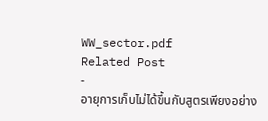WW_sector.pdf
Related Post
-
อายุการเก็บไม่ได้ขึ้นกับสูตรเพียงอย่าง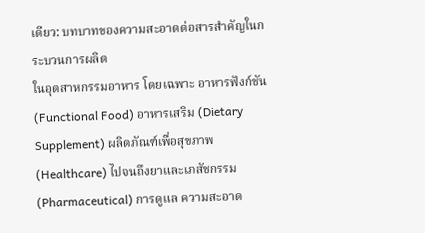เดียว: บทบาทของความสะอาดต่อสารสำคัญในกระบวนการผลิต
ในอุตสาหกรรมอาหาร โดยเฉพาะ อาหารฟังก์ชัน (Functional Food) อาหารเสริม (Dietary Supplement) ผลิตภัณฑ์เพื่อสุขภาพ (Healthcare) ไปจนถึงยาและเภสัชกรรม (Pharmaceutical) การดูแล ความสะอาด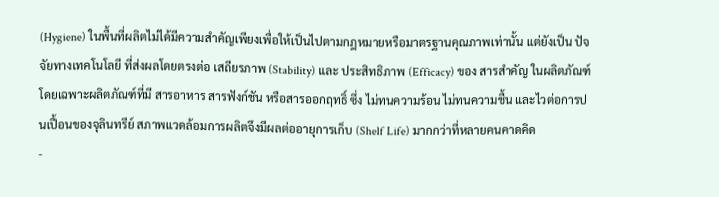(Hygiene) ในพื้นที่ผลิตไม่ได้มีความสำคัญเพียงเพื่อให้เป็นไปตามกฎหมายหรือมาตรฐานคุณภาพเท่านั้น แต่ยังเป็น ปัจจัยทางเทคโนโลยี ที่ส่งผลโดยตรงต่อ เสถียรภาพ (Stability) และ ประสิทธิภาพ (Efficacy) ของ สารสำคัญ ในผลิตภัณฑ์ โดยเฉพาะผลิตภัณฑ์ที่มี สารอาหาร สารฟังก์ชัน หรือสารออกฤทธิ์ ซึ่ง ไม่ทนความร้อน ไม่ทนความชื้น และไวต่อการปนเปื้อนของจุลินทรีย์ สภาพแวดล้อมการผลิตจึงมีผลต่ออายุการเก็บ (Shelf Life) มากกว่าที่หลายคนคาดคิด
-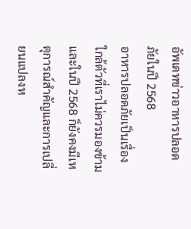อัพเดทข่าวอาหารปลอดภัยในปี 2568
อาหารปลอดภัยเป็นเรื่องใกล้ตัวที่เราไม่ควรมองข้าม และในปี 2568 ก็ยังคงมีเหตุการณ์สำคัญและการเปลี่ยนแปลงห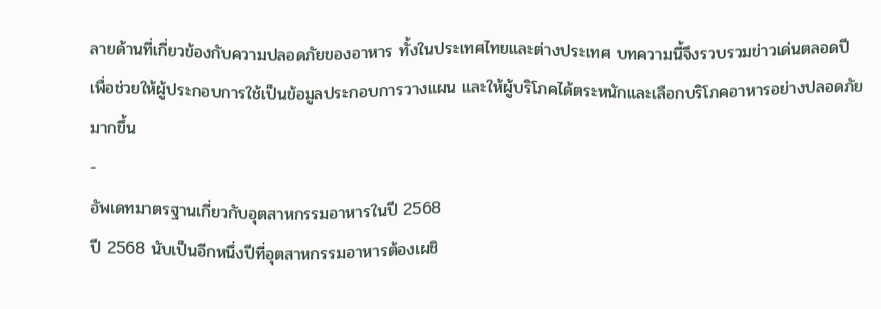ลายด้านที่เกี่ยวข้องกับความปลอดภัยของอาหาร ทั้งในประเทศไทยและต่างประเทศ บทความนี้จึงรวบรวมข่าวเด่นตลอดปี เพื่อช่วยให้ผู้ประกอบการใช้เป็นข้อมูลประกอบการวางแผน และให้ผู้บริโภคได้ตระหนักและเลือกบริโภคอาหารอย่างปลอดภัยมากขึ้น
-
อัพเดทมาตรฐานเกี่ยวกับอุตสาหกรรมอาหารในปี 2568
ปี 2568 นับเป็นอีกหนึ่งปีที่อุตสาหกรรมอาหารต้องเผชิ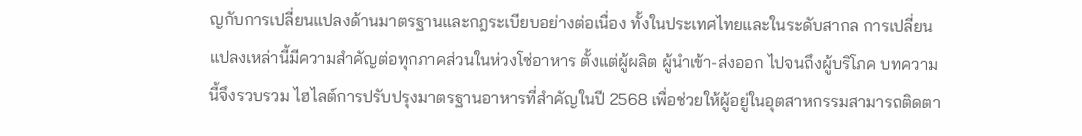ญกับการเปลี่ยนแปลงด้านมาตรฐานและกฎระเบียบอย่างต่อเนื่อง ทั้งในประเทศไทยและในระดับสากล การเปลี่ยนแปลงเหล่านี้มีความสำคัญต่อทุกภาคส่วนในห่วงโซ่อาหาร ตั้งแต่ผู้ผลิต ผู้นำเข้า-ส่งออก ไปจนถึงผู้บริโภค บทความนี้จึงรวบรวม ไฮไลต์การปรับปรุงมาตรฐานอาหารที่สำคัญในปี 2568 เพื่อช่วยให้ผู้อยู่ในอุตสาหกรรมสามารถติดตา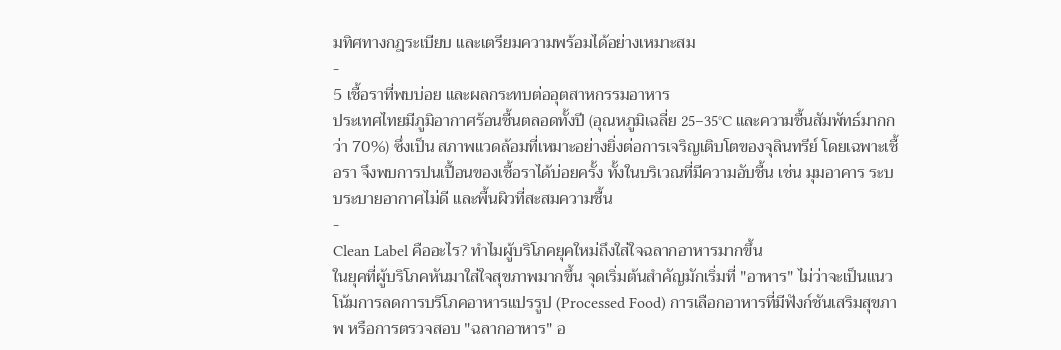มทิศทางกฎระเบียบ และเตรียมความพร้อมได้อย่างเหมาะสม
-
5 เชื้อราที่พบบ่อย และผลกระทบต่ออุตสาหกรรมอาหาร
ประเทศไทยมีภูมิอากาศร้อนชื้นตลอดทั้งปี (อุณหภูมิเฉลี่ย 25–35°C และความชื้นสัมพัทธ์มากกว่า 70%) ซึ่งเป็น สภาพแวดล้อมที่เหมาะอย่างยิ่งต่อการเจริญเติบโตของจุลินทรีย์ โดยเฉพาะเชื้อรา จึงพบการปนเปื้อนของเชื้อราได้บ่อยครั้ง ทั้งในบริเวณที่มีความอับชื้น เช่น มุมอาคาร ระบบระบายอากาศไม่ดี และพื้นผิวที่สะสมความชื้น
-
Clean Label คืออะไร? ทำไมผู้บริโภคยุคใหม่ถึงใส่ใจฉลากอาหารมากขึ้น
ในยุคที่ผู้บริโภคหันมาใส่ใจสุขภาพมากขึ้น จุดเริ่มต้นสำคัญมักเริ่มที่ "อาหาร" ไม่ว่าจะเป็นแนวโน้มการลดการบริโภคอาหารแปรรูป (Processed Food) การเลือกอาหารที่มีฟังก์ชันเสริมสุขภาพ หรือการตรวจสอบ "ฉลากอาหาร" อ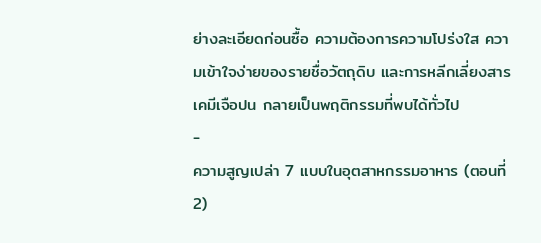ย่างละเอียดก่อนซื้อ ความต้องการความโปร่งใส ความเข้าใจง่ายของรายชื่อวัตถุดิบ และการหลีกเลี่ยงสารเคมีเจือปน กลายเป็นพฤติกรรมที่พบได้ทั่วไป
-
ความสูญเปล่า 7 แบบในอุตสาหกรรมอาหาร (ตอนที่ 2)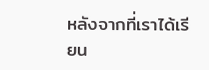หลังจากที่เราได้เรียน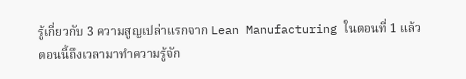รู้เกี่ยวกับ 3 ความสูญเปล่าแรกจาก Lean Manufacturing ในตอนที่ 1 แล้ว ตอนนี้ถึงเวลามาทำความรู้จัก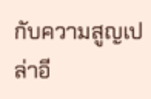กับความสูญเปล่าอี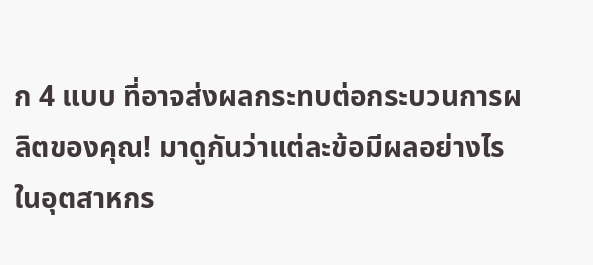ก 4 แบบ ที่อาจส่งผลกระทบต่อกระบวนการผลิตของคุณ! มาดูกันว่าแต่ละข้อมีผลอย่างไรในอุตสาหกร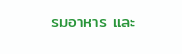รมอาหาร และ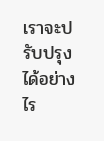เราจะปรับปรุงได้อย่างไร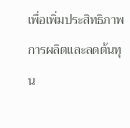เพื่อเพิ่มประสิทธิภาพการผลิตและลดต้นทุน